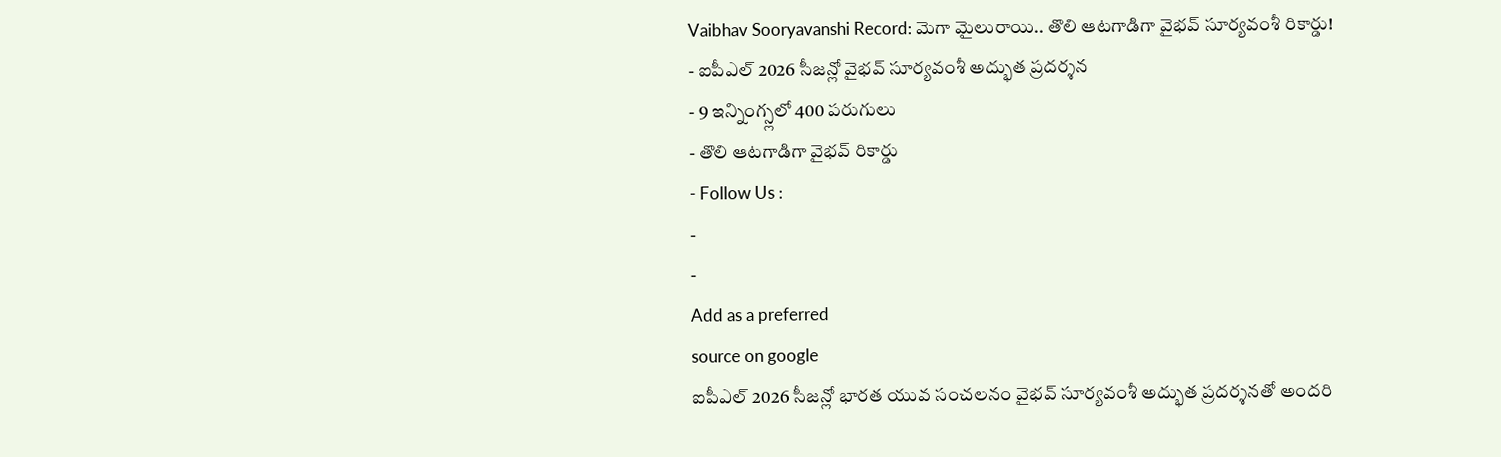Vaibhav Sooryavanshi Record: మెగా మైలురాయి.. తొలి ఆటగాడిగా వైభవ్ సూర్యవంశీ రికార్డు!
- ఐపీఎల్ 2026 సీజన్లో వైభవ్ సూర్యవంశీ అద్భుత ప్రదర్శన
- 9 ఇన్నింగ్స్లలో 400 పరుగులు
- తొలి ఆటగాడిగా వైభవ్ రికార్డు
- Follow Us :
-
-
Add as a preferred
source on google
ఐపీఎల్ 2026 సీజన్లో భారత యువ సంచలనం వైభవ్ సూర్యవంశీ అద్భుత ప్రదర్శనతో అందరి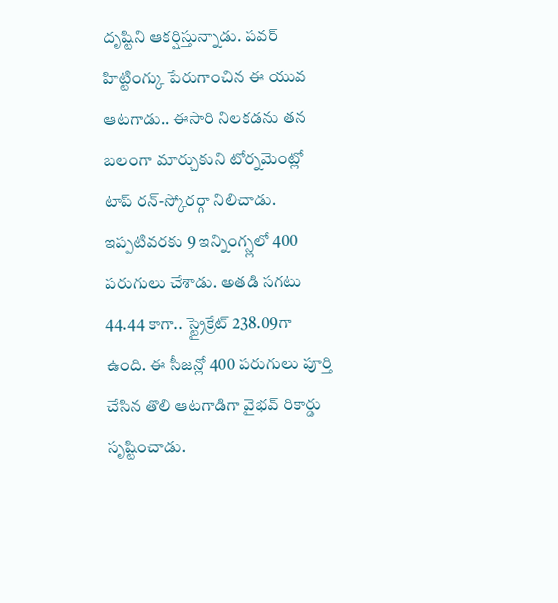దృష్టిని ఆకర్షిస్తున్నాడు. పవర్ హిట్టింగ్కు పేరుగాంచిన ఈ యువ ఆటగాడు.. ఈసారి నిలకడను తన బలంగా మార్చుకుని టోర్నమెంట్లో టాప్ రన్-స్కోరర్గా నిలిచాడు. ఇప్పటివరకు 9 ఇన్నింగ్స్లలో 400 పరుగులు చేశాడు. అతడి సగటు 44.44 కాగా.. స్ట్రైక్రేట్ 238.09గా ఉంది. ఈ సీజన్లో 400 పరుగులు పూర్తి చేసిన తొలి ఆటగాడిగా వైభవ్ రికార్డు సృష్టించాడు.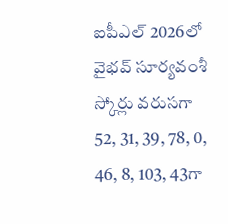ఐపీఎల్ 2026లో వైభవ్ సూర్యవంశీ స్కోర్లు వరుసగా 52, 31, 39, 78, 0, 46, 8, 103, 43గా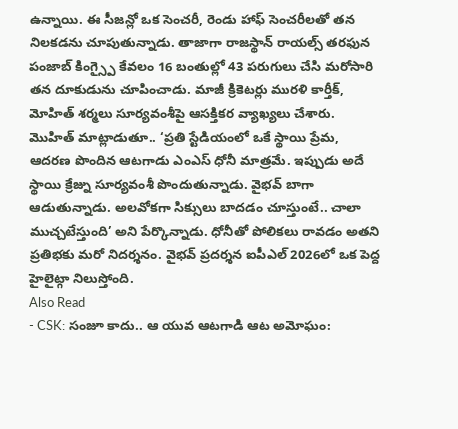ఉన్నాయి. ఈ సీజన్లో ఒక సెంచరీ, రెండు హాఫ్ సెంచరీలతో తన నిలకడను చూపుతున్నాడు. తాజాగా రాజస్థాన్ రాయల్స్ తరఫున పంజాబ్ కింగ్స్పై కేవలం 16 బంతుల్లో 43 పరుగులు చేసి మరోసారి తన దూకుడును చూపించాడు. మాజీ క్రికెటర్లు మురళి కార్తీక్, మోహిత్ శర్మలు సూర్యవంశీపై ఆసక్తికర వ్యాఖ్యలు చేశారు. మొహిత్ మాట్లాడుతూ.. ‘ప్రతి స్టేడియంలో ఒకే స్థాయి ప్రేమ, ఆదరణ పొందిన ఆటగాడు ఎంఎస్ ధోనీ మాత్రమే. ఇప్పుడు అదే స్థాయి క్రేజ్ను సూర్యవంశీ పొందుతున్నాడు. వైభవ్ బాగా ఆడుతున్నాడు. అలవోకగా సిక్సులు బాదడం చూస్తుంటే.. చాలా ముచ్చటేస్తుంది’ అని పేర్కొన్నాడు. ధోనీతో పోలికలు రావడం అతని ప్రతిభకు మరో నిదర్శనం. వైభవ్ ప్రదర్శన ఐపీఎల్ 2026లో ఒక పెద్ద హైలైట్గా నిలుస్తోంది.
Also Read
- CSK: సంజూ కాదు.. ఆ యువ ఆటగాడి ఆట అమోఘం: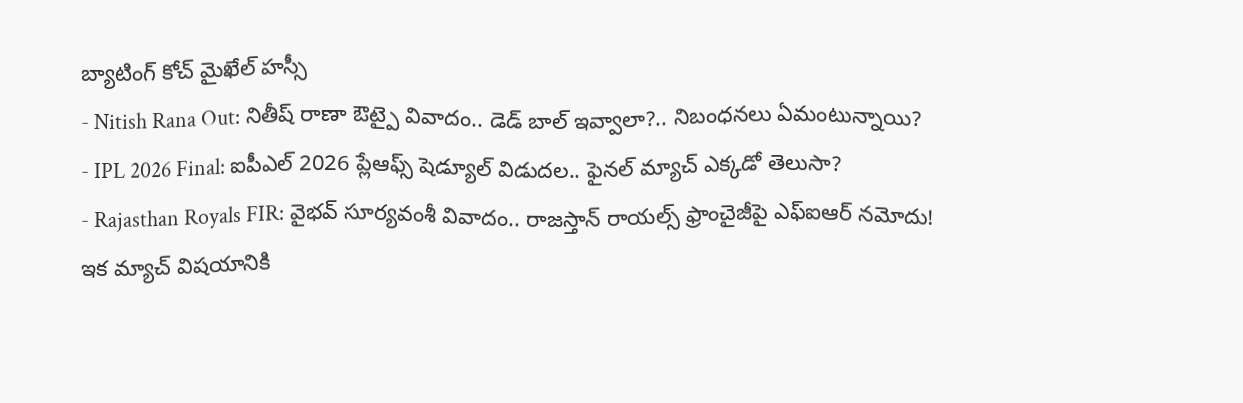బ్యాటింగ్ కోచ్ మైఖేల్ హస్సీ
- Nitish Rana Out: నితీష్ రాణా ఔట్పై వివాదం.. డెడ్ బాల్ ఇవ్వాలా?.. నిబంధనలు ఏమంటున్నాయి?
- IPL 2026 Final: ఐపీఎల్ 2026 ప్లేఆఫ్స్ షెడ్యూల్ విడుదల.. ఫైనల్ మ్యాచ్ ఎక్కడో తెలుసా?
- Rajasthan Royals FIR: వైభవ్ సూర్యవంశీ వివాదం.. రాజస్తాన్ రాయల్స్ ఫ్రాంచైజీపై ఎఫ్ఐఆర్ నమోదు!
ఇక మ్యాచ్ విషయానికి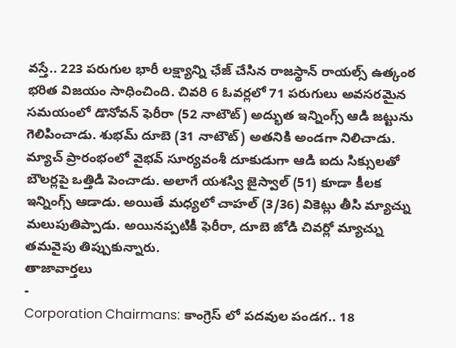వస్తే.. 223 పరుగుల భారీ లక్ష్యాన్ని ఛేజ్ చేసిన రాజస్థాన్ రాయల్స్ ఉత్కంఠ భరిత విజయం సాధించింది. చివరి 6 ఓవర్లలో 71 పరుగులు అవసరమైన సమయంలో డొనోవన్ ఫెరీరా (52 నాటౌట్) అద్భుత ఇన్నింగ్స్ ఆడి జట్టును గెలిపించాడు. శుభమ్ దూబె (31 నాటౌట్) అతనికి అండగా నిలిచాడు. మ్యాచ్ ప్రారంభంలో వైభవ్ సూర్యవంశీ దూకుడుగా ఆడి ఐదు సిక్సులతో బౌలర్లపై ఒత్తిడి పెంచాడు. అలాగే యశస్వి జైస్వాల్ (51) కూడా కీలక ఇన్నింగ్స్ ఆడాడు. అయితే మధ్యలో చాహల్ (3/36) వికెట్లు తీసి మ్యాచ్ను మలుపుతిప్పాడు. అయినప్పటికీ ఫెరీరా, దూబె జోడి చివర్లో మ్యాచ్ను తమవైపు తిప్పుకున్నారు.
తాజావార్తలు
-
Corporation Chairmans: కాంగ్రెస్ లో పదవుల పండగ.. 18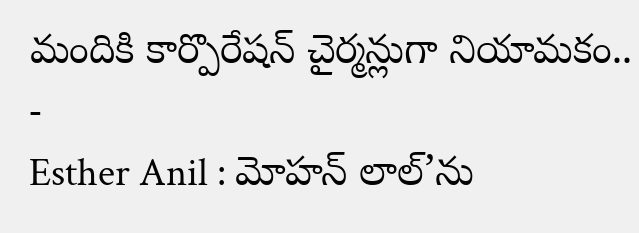మందికి కార్పొరేషన్ చైర్మన్లుగా నియామకం..
-
Esther Anil : మోహన్ లాల్’ను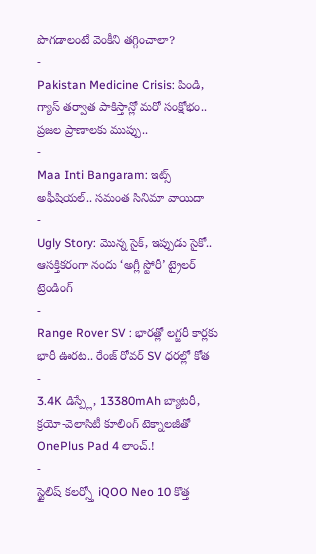పొగడాలంటే వెంకీని తగ్గించాలా?
-
Pakistan Medicine Crisis: పిండి, గ్యాస్ తర్వాత పాకిస్తాన్లో మరో సంక్షోభం.. ప్రజల ప్రాణాలకు ముప్పు..
-
Maa Inti Bangaram: ఇట్స్ అఫీషియల్.. సమంత సినిమా వాయిదా
-
Ugly Story: మొన్న సైక్, ఇప్పుడు సైకో.. ఆసక్తికరంగా నందు ‘అగ్లీ స్టోరీ’ ట్రైలర్
ట్రెండింగ్
-
Range Rover SV : భారత్లో లగ్జరీ కార్లకు భారీ ఊరట.. రేంజ్ రోవర్ SV ధరల్లో కోత
-
3.4K డిస్ప్లే, 13380mAh బ్యాటరీ, క్రయో-వెలాసిటీ కూలింగ్ టెక్నాలజీతో OnePlus Pad 4 లాంచ్.!
-
స్టైలిష్ కలర్స్తో iQOO Neo 10 కొత్త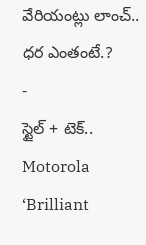వేరియంట్లు లాంచ్.. ధర ఎంతంటే.?
-
స్టైల్ + టెక్.. Motorola ‘Brilliant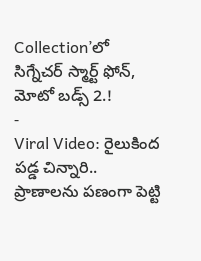Collection’లో సిగ్నేచర్ స్మార్ట్ ఫోన్, మోటో బడ్స్ 2.!
-
Viral Video: రైలుకింద పడ్డ చిన్నారి.. ప్రాణాలను పణంగా పెట్టి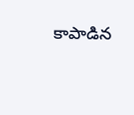కాపాడిన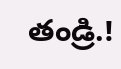తండ్రి.!